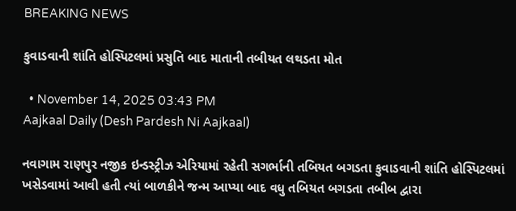BREAKING NEWS

કુવાડવાની શાંતિ હોસ્પિટલમાં પ્રસુતિ બાદ માતાની તબીયત લથડતા મોત

  • November 14, 2025 03:43 PM
Aajkaal Daily (Desh Pardesh Ni Aajkaal)

નવાગામ રાણપુર નજીક ઇન્ડસ્ટ્રીઝ એરિયામાં રહેતી સગર્ભાની તબિયત બગડતા કુવાડવાની શાંતિ હોસ્પિટલમાં ખસેડવામાં આવી હતી ત્યાં બાળકીને જન્મ આપ્યા બાદ વધુ તબિયત બગડતા તબીબ દ્વારા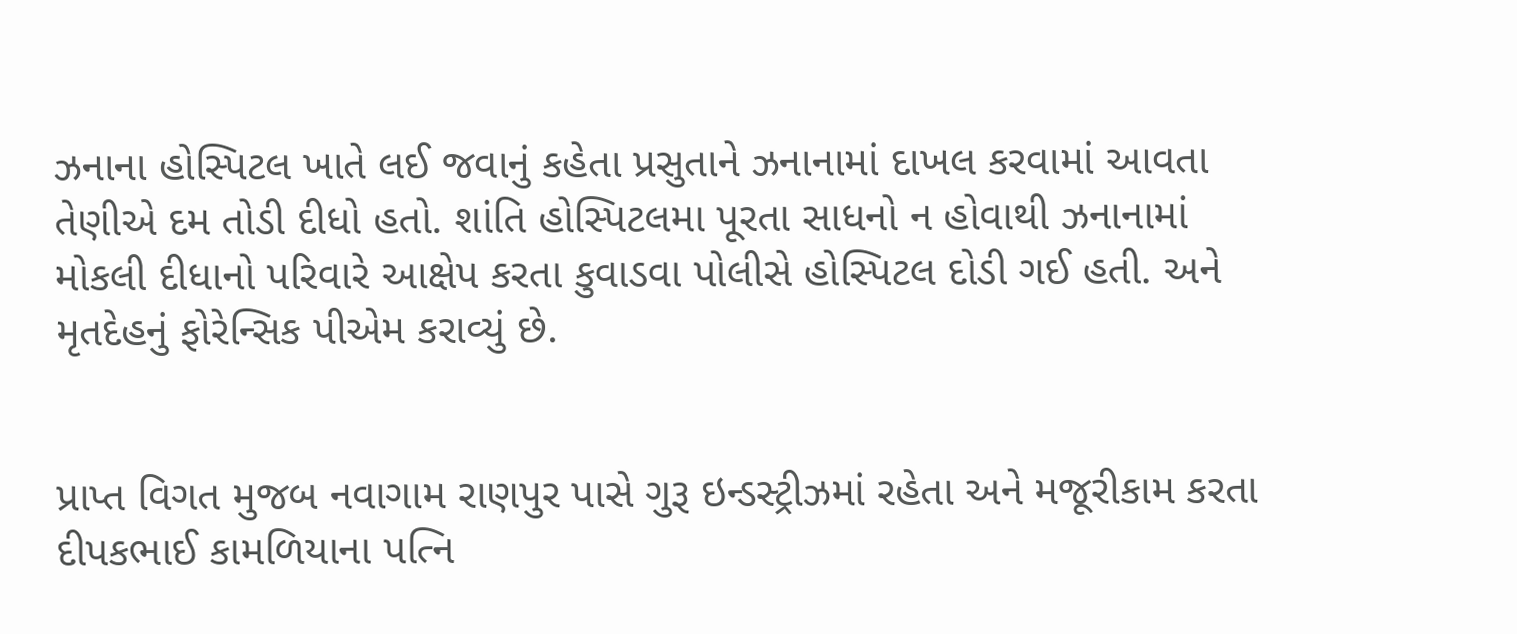ઝનાના હોસ્પિટલ ખાતે લઈ જવાનું કહેતા પ્રસુતાને ઝનાનામાં દાખલ કરવામાં આવતા તેણીએ દમ તોડી દીધો હતો. શાંતિ હોસ્પિટલમા પૂરતા સાધનો ન હોવાથી ઝનાનામાં મોકલી દીધાનો પરિવારે આક્ષેપ કરતા કુવાડવા પોલીસે હોસ્પિટલ દોડી ગઈ હતી. અને મૃતદેહનું ફોરેન્સિક પીએમ કરાવ્યું છે.


પ્રાપ્ત વિગત મુજબ નવાગામ રાણપુર પાસે ગુરૂ ઇન્‍ડસ્‍ટ્રીઝમાં રહેતા અને મજૂરીકામ કરતા દીપકભાઈ કામળિયાના પત્‍નિ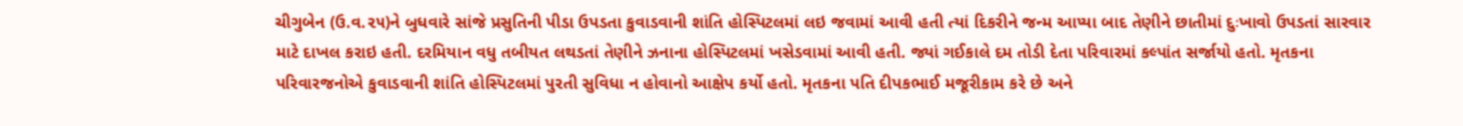ચીગુબેન (ઉ.વ.૨૫)ને બુધવારે સાંજે પ્રસુતિની પીડા ઉપડતા કુવાડવાની શાંતિ હોસ્‍પિટલમાં લઇ જવામાં આવી હતી ત્યાં દિકરીને જન્‍મ આપ્‍યા બાદ તેણીને છાતીમાં દુઃખાવો ઉપડતાં સારવાર માટે દાખલ કરાઇ હતી. દરમિયાન વધુ તબીયત લથડતાં તેણીને ઝનાના હોસ્‍પિટલમાં ખસેડવામાં આવી હતી. જ્યાં ગઈકાલે દમ તોડી દેતા પરિવારમાં કલ્પાંત સર્જાયો હતો. મૃતકના પરિવારજનોએ કુવાડવાની શાંતિ હોસ્‍પિટલમાં પુરતી સુવિધા ન હોવાનો આક્ષેપ કર્યો હતો. મૃતકના પતિ દીપકભાઈ મજૂરીકામ કરે છે અને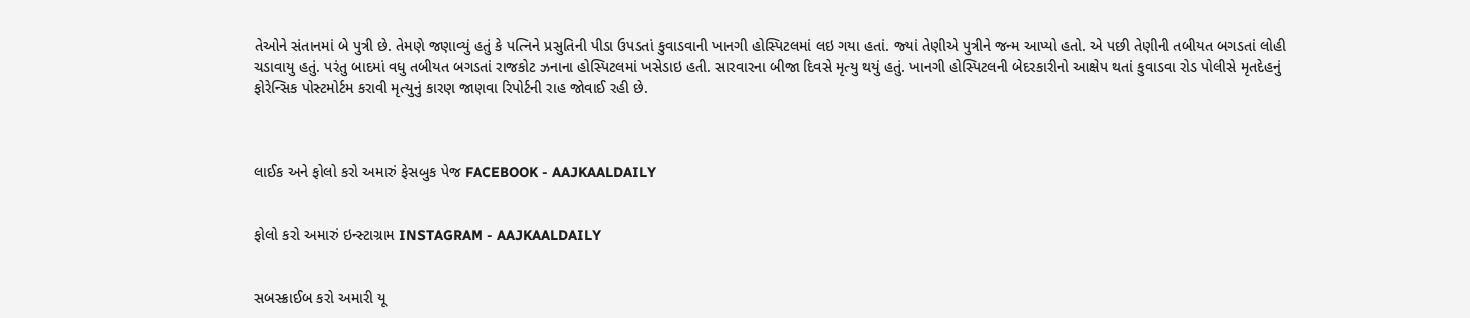તેઓને સંતાનમાં બે પુત્રી છે. તેમણે જણાવ્‍યું હતું કે પત્‍નિને પ્રસુતિની પીડા ઉપડતાં કુવાડવાની ખાનગી હોસ્‍પિટલમાં લઇ ગયા હતાં. જ્‍યાં તેણીએ પુત્રીને જન્‍મ આપ્‍યો હતો. એ પછી તેણીની તબીયત બગડતાં લોહી ચડાવાયુ હતું. પરંતુ બાદમાં વધુ તબીયત બગડતાં રાજકોટ ઝનાના હોસ્‍પિટલમાં ખસેડાઇ હતી. સારવારના બીજા દિવસે મૃત્‍યુ થયું હતું. ખાનગી હોસ્‍પિટલની બેદરકારીનો આક્ષેપ થતાં કુવાડવા રોડ પોલીસે મૃતદેહનું ફોરેન્‍સિક પોસ્‍ટમોર્ટમ કરાવી મૃત્યુનું કારણ જાણવા રિપોર્ટની રાહ જોવાઈ રહી છે.



લાઈક અને ફોલો કરો અમારું ફેસબુક પેજ FACEBOOK - AAJKAALDAILY


ફોલો કરો અમારું ઇન્સ્ટાગ્રામ INSTAGRAM - AAJKAALDAILY


સબસ્ક્રાઈબ કરો અમારી યૂ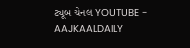ટ્યૂબ ચેનલ YOUTUBE - AAJKAALDAILY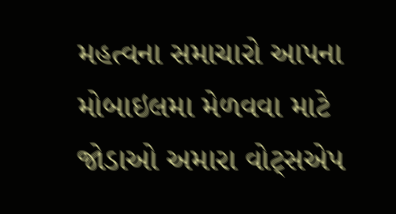મહત્વના સમાચારો આપના મોબાઇલમા મેળવવા માટે જોડાઓ અમારા વોટ્સએપ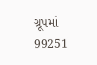ગ્રૂપમાં  99251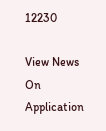12230

View News On Application